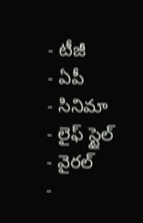- టీజీ
- ఏపీ
- సినిమా
- లైఫ్ స్టైల్
- వైరల్
-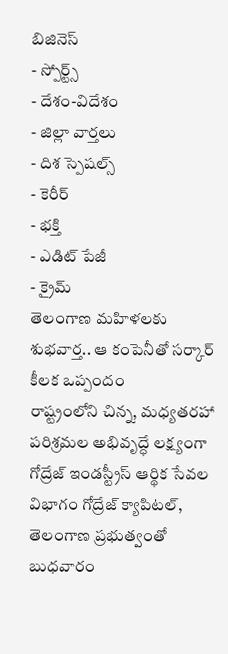బిజినెస్
- స్పోర్ట్స్
- దేశం-విదేశం
- జిల్లా వార్తలు
- దిశ స్పెషల్స్
- కెరీర్
- భక్తి
- ఎడిట్ పేజీ
- క్రైమ్
తెలంగాణ మహిళలకు శుభవార్త.. ఆ కంపెనీతో సర్కార్ కీలక ఒప్పందం
రాష్ట్రంలోని చిన్న, మధ్యతరహా పరిశ్రమల అభివృద్ధే లక్ష్యంగా గోద్రేజ్ ఇండస్ట్రీస్ ఆర్థిక సేవల విభాగం గోద్రేజ్ క్యాపిటల్, తెలంగాణ ప్రభుత్వంతో బుధవారం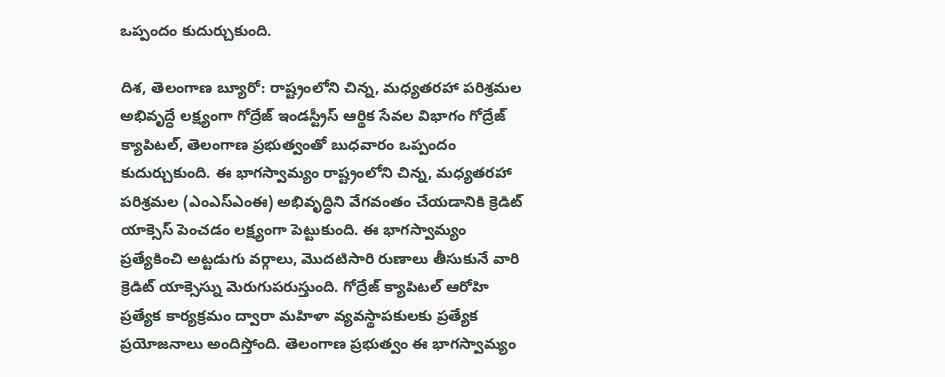ఒప్పందం కుదుర్చుకుంది.

దిశ, తెలంగాణ బ్యూరో: రాష్ట్రంలోని చిన్న, మధ్యతరహా పరిశ్రమల అభివృద్ధే లక్ష్యంగా గోద్రేజ్ ఇండస్ట్రీస్ ఆర్థిక సేవల విభాగం గోద్రేజ్ క్యాపిటల్, తెలంగాణ ప్రభుత్వంతో బుధవారం ఒప్పందం కుదుర్చుకుంది. ఈ భాగస్వామ్యం రాష్ట్రంలోని చిన్న, మధ్యతరహా పరిశ్రమల (ఎంఎస్ఎంఈ) అభివృద్ధిని వేగవంతం చేయడానికి క్రెడిట్ యాక్సెస్ పెంచడం లక్ష్యంగా పెట్టుకుంది. ఈ భాగస్వామ్యం ప్రత్యేకించి అట్టడుగు వర్గాలు, మొదటిసారి రుణాలు తీసుకునే వారి క్రెడిట్ యాక్సెస్ను మెరుగుపరుస్తుంది. గోద్రేజ్ క్యాపిటల్ ఆరోహి ప్రత్యేక కార్యక్రమం ద్వారా మహిళా వ్యవస్థాపకులకు ప్రత్యేక ప్రయోజనాలు అందిస్తోంది. తెలంగాణ ప్రభుత్వం ఈ భాగస్వామ్యం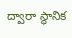ద్వారా స్థానిక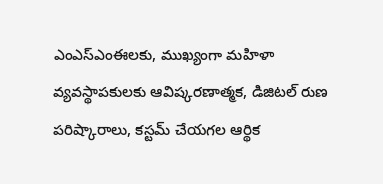ఎంఎస్ఎంఈలకు, ముఖ్యంగా మహిళా వ్యవస్థాపకులకు ఆవిష్కరణాత్మక, డిజిటల్ రుణ పరిష్కారాలు, కస్టమ్ చేయగల ఆర్థిక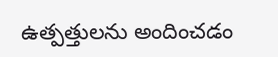ఉత్పత్తులను అందించడం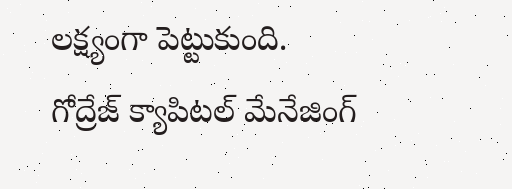లక్ష్యంగా పెట్టుకుంది.
గోద్రేజ్ క్యాపిటల్ మేనేజింగ్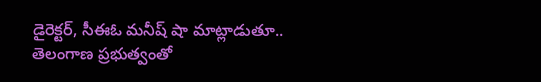డైరెక్టర్, సీఈఓ మనీష్ షా మాట్లాడుతూ.. తెలంగాణ ప్రభుత్వంతో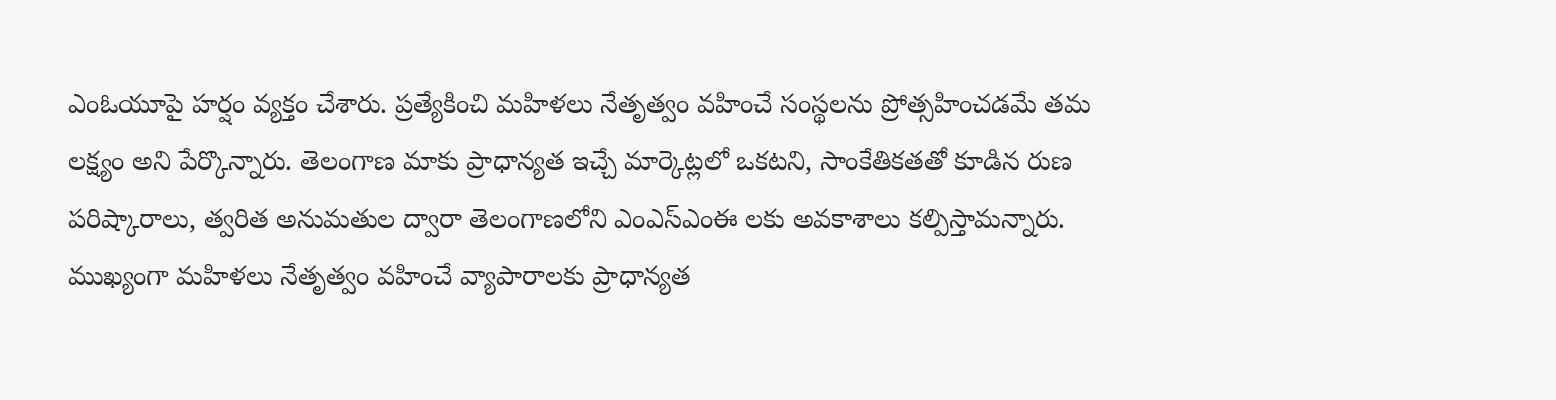ఎంఓయూపై హర్షం వ్యక్తం చేశారు. ప్రత్యేకించి మహిళలు నేతృత్వం వహించే సంస్థలను ప్రోత్సహించడమే తమ లక్ష్యం అని పేర్కొన్నారు. తెలంగాణ మాకు ప్రాధాన్యత ఇచ్చే మార్కెట్లలో ఒకటని, సాంకేతికతతో కూడిన రుణ పరిష్కారాలు, త్వరిత అనుమతుల ద్వారా తెలంగాణలోని ఎంఎస్ఎంఈ లకు అవకాశాలు కల్పిస్తామన్నారు. ముఖ్యంగా మహిళలు నేతృత్వం వహించే వ్యాపారాలకు ప్రాధాన్యత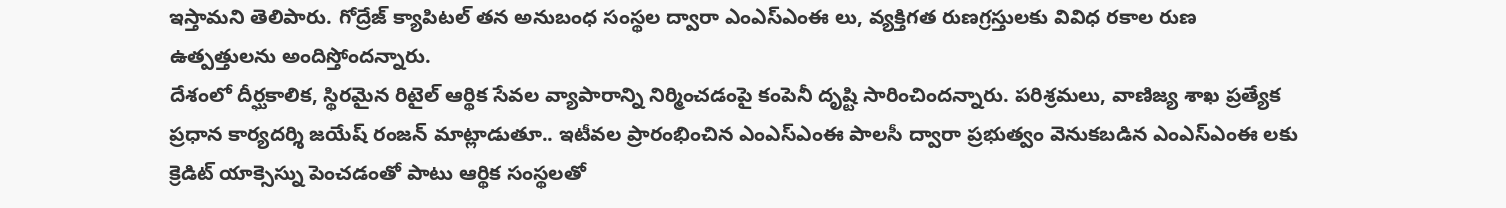ఇస్తామని తెలిపారు. గోద్రేజ్ క్యాపిటల్ తన అనుబంధ సంస్థల ద్వారా ఎంఎస్ఎంఈ లు, వ్యక్తిగత రుణగ్రస్తులకు వివిధ రకాల రుణ ఉత్పత్తులను అందిస్తోందన్నారు.
దేశంలో దీర్ఘకాలిక, స్థిరమైన రిటైల్ ఆర్థిక సేవల వ్యాపారాన్ని నిర్మించడంపై కంపెనీ దృష్టి సారించిందన్నారు. పరిశ్రమలు, వాణిజ్య శాఖ ప్రత్యేక ప్రధాన కార్యదర్శి జయేష్ రంజన్ మాట్లాడుతూ.. ఇటీవల ప్రారంభించిన ఎంఎస్ఎంఈ పాలసీ ద్వారా ప్రభుత్వం వెనుకబడిన ఎంఎస్ఎంఈ లకు క్రెడిట్ యాక్సెస్ను పెంచడంతో పాటు ఆర్థిక సంస్థలతో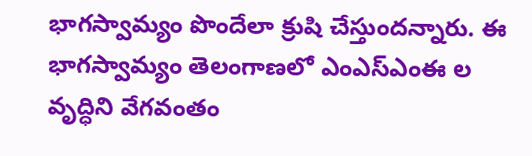భాగస్వామ్యం పొందేలా క్రుషి చేస్తుందన్నారు. ఈ భాగస్వామ్యం తెలంగాణలో ఎంఎస్ఎంఈ ల వృద్ధిని వేగవంతం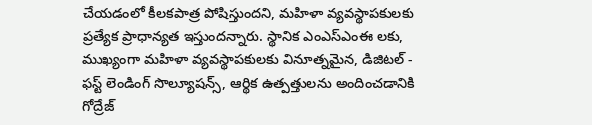చేయడంలో కీలకపాత్ర పోషిస్తుందని, మహిళా వ్యవస్థాపకులకు ప్రత్యేక ప్రాధాన్యత ఇస్తుందన్నారు. స్థానిక ఎంఎస్ఎంఈ లకు, ముఖ్యంగా మహిళా వ్యవస్థాపకులకు వినూత్నమైన, డిజిటల్ - ఫస్ట్ లెండింగ్ సొల్యూషన్స్, ఆర్థిక ఉత్పత్తులను అందించడానికి గోద్రేజ్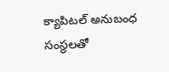క్యాపిటల్ అనుబంధ సంస్థలతో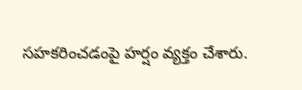సహకరించడంపై హర్షం వ్యక్తం చేశారు.